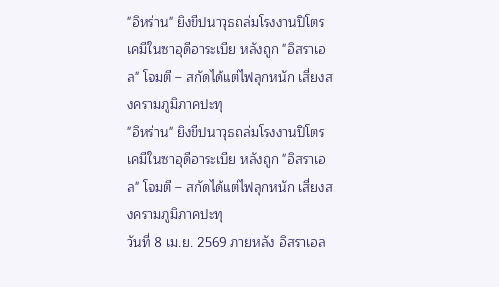"อิหร่าน" ยิงขีปนาวุธถล่มโรงงานปิโตรเคมีในซาอุดีอาระเบีย หลังถูก "อิสราเอล" โจมตี – สกัดได้แต่ไฟลุกหนัก เสี่ยงสงครามภูมิภาคปะทุ
"อิหร่าน" ยิงขีปนาวุธถล่มโรงงานปิโตรเคมีในซาอุดีอาระเบีย หลังถูก "อิสราเอล" โจมตี – สกัดได้แต่ไฟลุกหนัก เสี่ยงสงครามภูมิภาคปะทุ
วันที่ 8 เม.ย. 2569 ภายหลัง อิสราเอล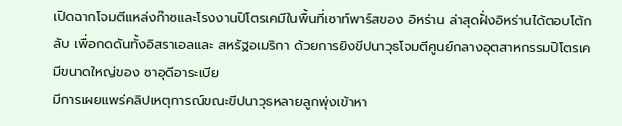เปิดฉากโจมตีแหล่งก๊าซและโรงงานปิโตรเคมีในพื้นที่เซาท์พาร์สของ อิหร่าน ล่าสุดฝั่งอิหร่านได้ตอบโต้กลับ เพื่อกดดันทั้งอิสราเอลและ สหรัฐอเมริกา ด้วยการยิงขีปนาวุธโจมตีศูนย์กลางอุตสาหกรรมปิโตรเคมีขนาดใหญ่ของ ซาอุดีอาระเบีย
มีการเผยแพร่คลิปเหตุการณ์ขณะขีปนาวุธหลายลูกพุ่งเข้าหา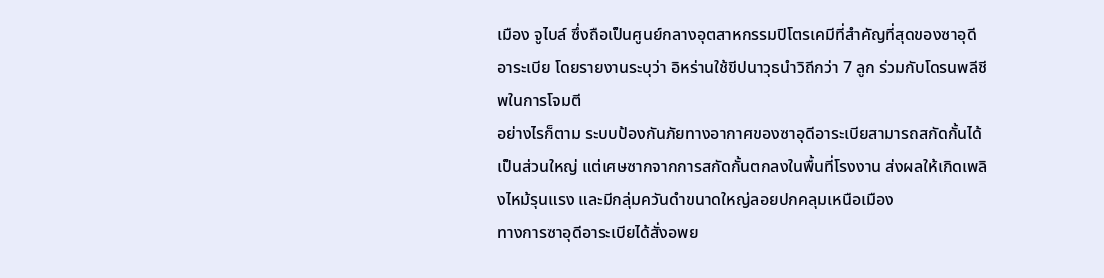เมือง จูไบล์ ซึ่งถือเป็นศูนย์กลางอุตสาหกรรมปิโตรเคมีที่สำคัญที่สุดของซาอุดีอาระเบีย โดยรายงานระบุว่า อิหร่านใช้ขีปนาวุธนำวิถีกว่า 7 ลูก ร่วมกับโดรนพลีชีพในการโจมตี
อย่างไรก็ตาม ระบบป้องกันภัยทางอากาศของซาอุดีอาระเบียสามารถสกัดกั้นได้เป็นส่วนใหญ่ แต่เศษซากจากการสกัดกั้นตกลงในพื้นที่โรงงาน ส่งผลให้เกิดเพลิงไหม้รุนแรง และมีกลุ่มควันดำขนาดใหญ่ลอยปกคลุมเหนือเมือง
ทางการซาอุดีอาระเบียได้สั่งอพย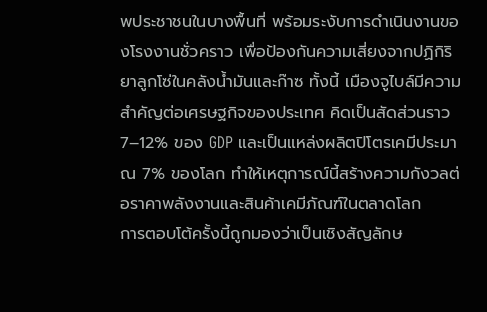พประชาชนในบางพื้นที่ พร้อมระงับการดำเนินงานของโรงงานชั่วคราว เพื่อป้องกันความเสี่ยงจากปฏิกิริยาลูกโซ่ในคลังน้ำมันและก๊าซ ทั้งนี้ เมืองจูไบล์มีความสำคัญต่อเศรษฐกิจของประเทศ คิดเป็นสัดส่วนราว 7–12% ของ GDP และเป็นแหล่งผลิตปิโตรเคมีประมาณ 7% ของโลก ทำให้เหตุการณ์นี้สร้างความกังวลต่อราคาพลังงานและสินค้าเคมีภัณฑ์ในตลาดโลก
การตอบโต้ครั้งนี้ถูกมองว่าเป็นเชิงสัญลักษ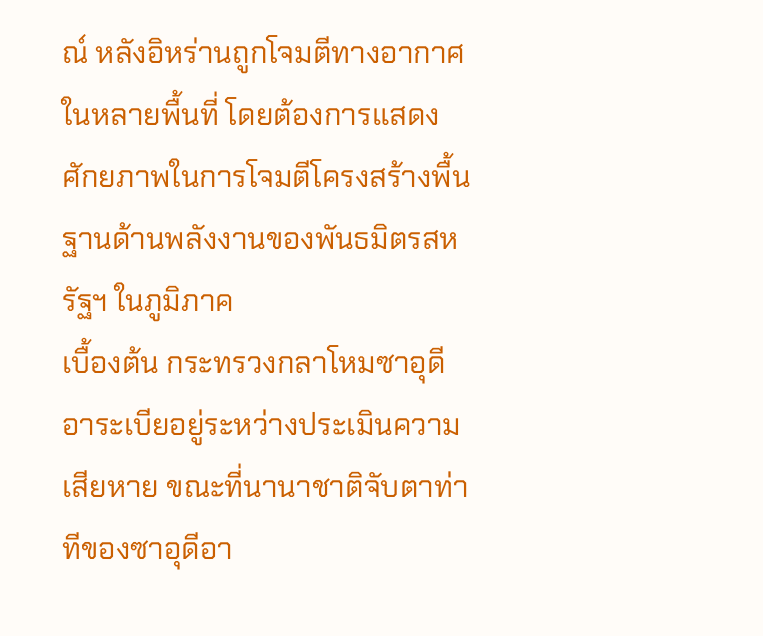ณ์ หลังอิหร่านถูกโจมตีทางอากาศในหลายพื้นที่ โดยต้องการแสดงศักยภาพในการโจมตีโครงสร้างพื้นฐานด้านพลังงานของพันธมิตรสหรัฐฯ ในภูมิภาค
เบื้องต้น กระทรวงกลาโหมซาอุดีอาระเบียอยู่ระหว่างประเมินความเสียหาย ขณะที่นานาชาติจับตาท่าทีของซาอุดีอา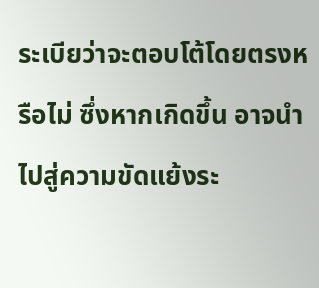ระเบียว่าจะตอบโต้โดยตรงหรือไม่ ซึ่งหากเกิดขึ้น อาจนำไปสู่ความขัดแย้งระ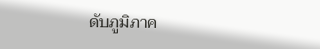ดับภูมิภาค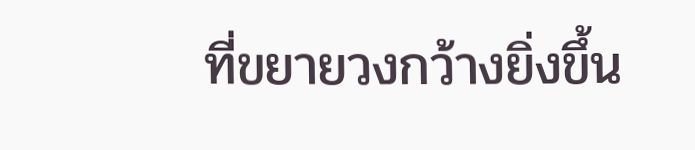ที่ขยายวงกว้างยิ่งขึ้น